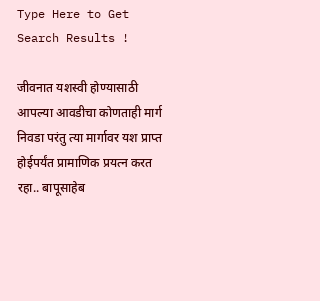Type Here to Get Search Results !

जीवनात यशस्वी होण्यासाठी आपल्या आवडीचा कोणताही मार्ग निवडा परंतु त्या मार्गावर यश प्राप्त होईपर्यंत प्रामाणिक प्रयत्न करत रहा.. बापूसाहेब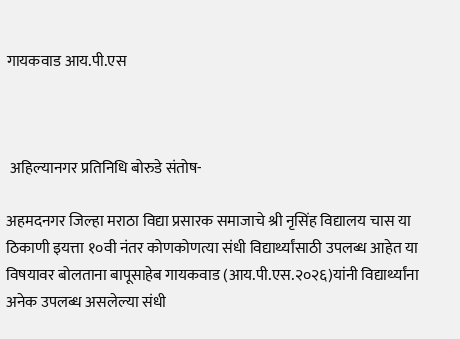गायकवाड आय.पी.एस



 अहिल्यानगर प्रतिनिधि बोरुडे संतोष-

अहमदनगर जिल्हा मराठा विद्या प्रसारक समाजाचे श्री नृसिंह विद्यालय चास या ठिकाणी इयत्ता १०वी नंतर कोणकोणत्या संधी विद्यार्थ्यांसाठी उपलब्ध आहेत या विषयावर बोलताना बापूसाहेब गायकवाड (आय.पी.एस.२०२६)यांनी विद्यार्थ्यांना अनेक उपलब्ध असलेल्या संधी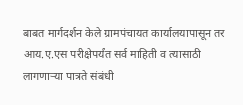बाबत मार्गदर्शन केले ग्रामपंचायत कार्यालयापासून तर आय.ए.एस परीक्षेपर्यंत सर्व माहिती व त्यासाठी लागणाऱ्या पात्रते संबंधी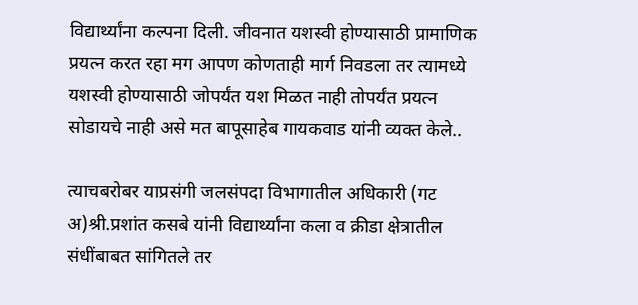विद्यार्थ्यांना कल्पना दिली. जीवनात यशस्वी होण्यासाठी प्रामाणिक प्रयत्न करत रहा मग आपण कोणताही मार्ग निवडला तर त्यामध्ये यशस्वी होण्यासाठी जोपर्यंत यश मिळत नाही तोपर्यंत प्रयत्न सोडायचे नाही असे मत बापूसाहेब गायकवाड यांनी व्यक्त केले..

त्याचबरोबर याप्रसंगी जलसंपदा विभागातील अधिकारी (गट अ)श्री.प्रशांत कसबे यांनी विद्यार्थ्यांना कला व क्रीडा क्षेत्रातील संधींबाबत सांगितले तर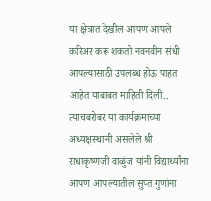या क्षेत्रात देखील आपण आपले करिअर करू शकतो नवनवीन संधी आपल्यासाठी उपलब्ध होऊ पाहत आहेत याबाबत माहिती दिली.. त्याचबरोबर या कार्यक्रमाच्या अध्यक्षस्थानी असलेले श्री राधाकृष्णजी वाळुंज यांनी विद्यार्थ्यांना आपण आपल्यातील सुप्त गुणांना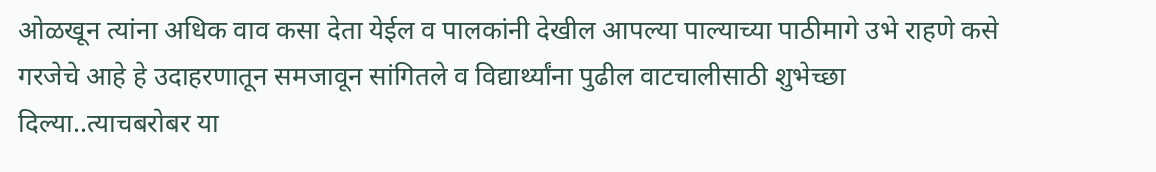ओळखून त्यांना अधिक वाव कसा देता येईल व पालकांनी देखील आपल्या पाल्याच्या पाठीमागे उभे राहणे कसे गरजेचे आहे हे उदाहरणातून समजावून सांगितले व विद्यार्थ्यांना पुढील वाटचालीसाठी शुभेच्छा दिल्या..त्याचबरोबर या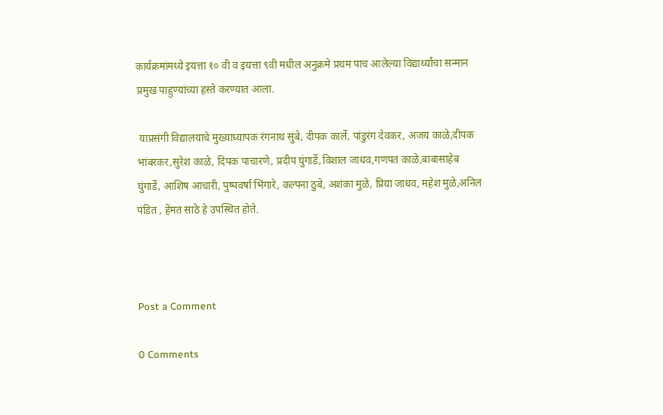कार्यक्रमांमध्ये इयत्ता १० वी व इयत्ता ९वी मधील अनुक्रमे प्रथम पाच आलेल्या विद्यार्थ्यांचा सन्मान प्रमुख पाहुण्यांच्या हस्ते करण्यात आला.

 याप्रसंगी विद्यालयाचे मुख्याध्यापक रंगनाथ सुंबे, दीपक कार्ले, पांडुरंग देवकर, अजय काळे,दीपक भांबरकर,सुरेश काळे, दिपक पाचारणे, प्रदीप घुंगार्डे,विशाल जाधव,गणपत काळे,बाबासाहेब घुंगार्डे, आशिष आचारी, पुष्पवर्षा भिंगारे, कल्पना ठुबे, अशंका मुळे, प्रिया जाधव, महेश मुळे,अनिल पंडित , हेंमत साठे हे उपस्थित होते.



Post a Comment

0 Comments